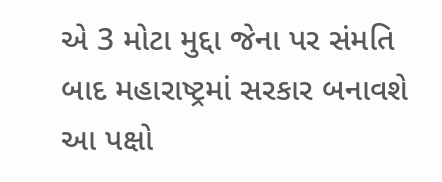એ 3 મોટા મુદ્દા જેના પર સંમતિ બાદ મહારાષ્ટ્રમાં સરકાર બનાવશે આ પક્ષો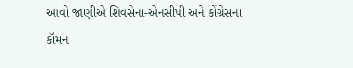આવો જાણીએ શિવસેના-એનસીપી અને કોંગ્રેસના કૉમન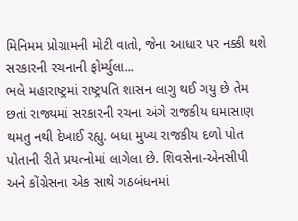મિનિમમ પ્રોગ્રામની મોટી વાતો, જેના આધાર પર નક્કી થશે સરકારની રચનાની ફોર્મ્યુલા...
ભલે મહારાષ્ટ્રમાં રાષ્ટ્રપતિ શાસન લાગુ થઈ ગયુ છે તેમ છતાં રાજ્યમાં સરકારની રચના અંગે રાજકીય ઘમાસાણ થમતુ નથી દેખાઈ રહ્યુ. બધા મુખ્ય રાજકીય દળો પોત પોતાની રીતે પ્રયત્નોમાં લાગેલા છે. શિવસેના-એનસીપી અને કોંગ્રેસના એક સાથે ગઠબંધનમાં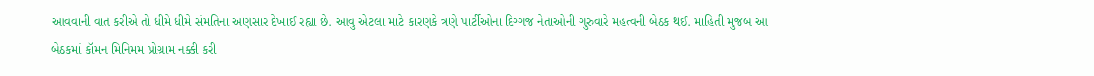આવવાની વાત કરીએ તો ધીમે ધીમે સંમતિના અણસાર દેખાઈ રહ્યા છે. આવુ એટલા માટે કારણકે ત્રણે પાર્ટીઓના દિગ્ગજ નેતાઓની ગુરુવારે મહત્વની બેઠક થઈ. માહિતી મુજબ આ બેઠકમાં કૉમન મિનિમમ પ્રોગ્રામ નક્કી કરી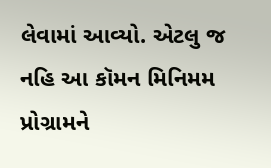લેવામાં આવ્યો. એટલુ જ નહિ આ કૉમન મિનિમમ પ્રોગ્રામને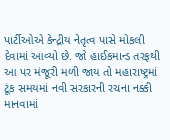પાર્ટીઓએ કેન્દ્રીય નેતૃત્વ પાસે મોકલી દેવામાં આવ્યો છે. જો હાઈકમાન્ડ તરફથી આ પર મંજૂરી મળી જાય તો મહારાષ્ટ્રમાં ટૂંક સમયમાં નવી સરકારની રચના નક્કી માનવામાં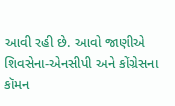આવી રહી છે. આવો જાણીએ શિવસેના-એનસીપી અને કોંગ્રેસના કૉમન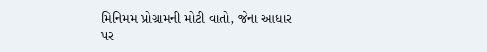મિનિમમ પ્રોગ્રામની મોટી વાતો, જેના આધાર પર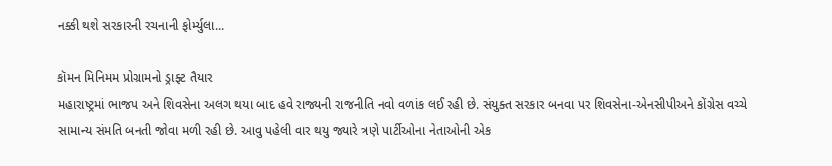નક્કી થશે સરકારની રચનાની ફોર્મ્યુલા...

કૉમન મિનિમમ પ્રોગ્રામનો ડ્રાફ્ટ તૈયાર
મહારાષ્ટ્રમાં ભાજપ અને શિવસેના અલગ થયા બાદ હવે રાજ્યની રાજનીતિ નવો વળાંક લઈ રહી છે. સંયુક્ત સરકાર બનવા પર શિવસેના-એનસીપીઅને કોંગ્રેસ વચ્ચે સામાન્ય સંમતિ બનતી જોવા મળી રહી છે. આવુ પહેલી વાર થયુ જ્યારે ત્રણે પાર્ટીઓના નેતાઓની એક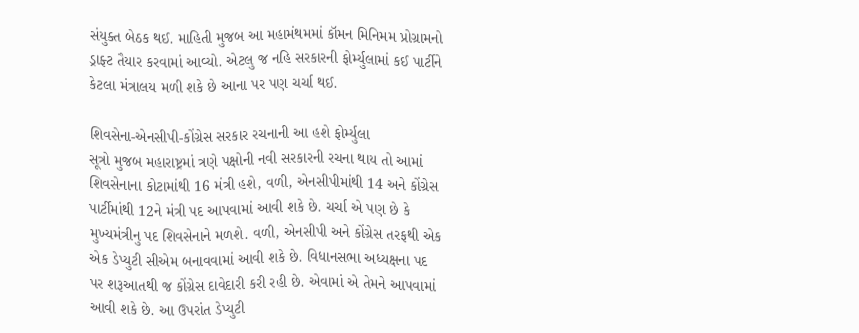સંયુક્ત બેઠક થઈ. માહિતી મુજબ આ મહામંથમમાં કૉમન મિનિમમ પ્રોગ્રામનો ડ્રાફ્ટ તૈયાર કરવામાં આવ્યો. એટલુ જ નહિ સરકારની ફોર્મ્યુલામાં કઈ પાર્ટીને કેટલા મંત્રાલય મળી શકે છે આના પર પણ ચર્ચા થઈ.

શિવસેના-એનસીપી-કોંગ્રેસ સરકાર રચનાની આ હશે ફોર્મ્યુલા
સૂત્રો મુજબ મહારાષ્ટ્રમાં ત્રણે પક્ષોની નવી સરકારની રચના થાય તો આમાં શિવસેનાના કોટામાંથી 16 મંત્રી હશે, વળી, એનસીપીમાંથી 14 અને કોંગ્રેસ પાર્ટીમાંથી 12ને મંત્રી પદ આપવામાં આવી શકે છે. ચર્ચા એ પણ છે કે મુખ્યમંત્રીનુ પદ શિવસેનાને મળશે. વળી, એનસીપી અને કોંગ્રેસ તરફથી એક એક ડેપ્યુટી સીએમ બનાવવામાં આવી શકે છે. વિધાનસભા અધ્યક્ષના પદ પર શરૂઆતથી જ કોંગ્રેસ દાવેદારી કરી રહી છે. એવામાં એ તેમને આપવામાં આવી શકે છે. આ ઉપરાંત ડેપ્યુટી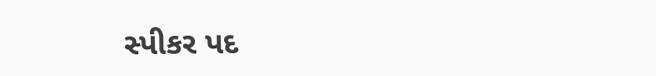સ્પીકર પદ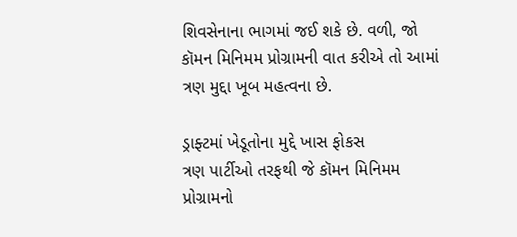શિવસેનાના ભાગમાં જઈ શકે છે. વળી, જો કૉમન મિનિમમ પ્રોગ્રામની વાત કરીએ તો આમાં ત્રણ મુદ્દા ખૂબ મહત્વના છે.

ડ્રાફ્ટમાં ખેડૂતોના મુદ્દે ખાસ ફોકસ
ત્રણ પાર્ટીઓ તરફથી જે કૉમન મિનિમમ પ્રોગ્રામનો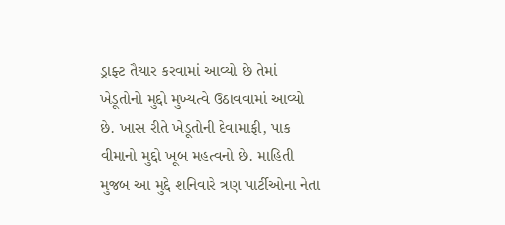ડ્રાફ્ટ તૈયાર કરવામાં આવ્યો છે તેમાં ખેડૂતોનો મુદ્દો મુખ્યત્વે ઉઠાવવામાં આવ્યો છે. ખાસ રીતે ખેડૂતોની દેવામાફી, પાક વીમાનો મુદ્દો ખૂબ મહત્વનો છે. માહિતી મુજબ આ મુદ્દે શનિવારે ત્રણ પાર્ટીઓના નેતા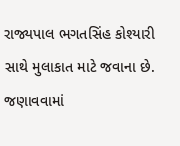રાજ્યપાલ ભગતસિંહ કોશ્યારી સાથે મુલાકાત માટે જવાના છે. જણાવવામાં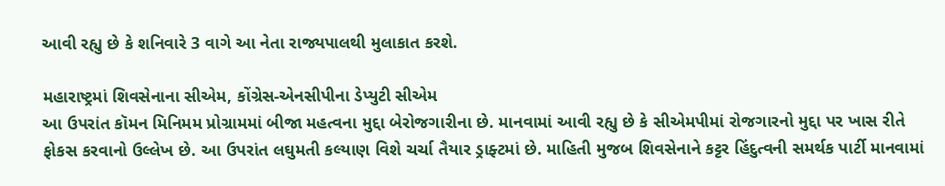આવી રહ્યુ છે કે શનિવારે 3 વાગે આ નેતા રાજ્યપાલથી મુલાકાત કરશે.

મહારાષ્ટ્રમાં શિવસેનાના સીએમ, કોંગ્રેસ-એનસીપીના ડેપ્યુટી સીએમ
આ ઉપરાંત કૉમન મિનિમમ પ્રોગ્રામમાં બીજા મહત્વના મુદ્દા બેરોજગારીના છે. માનવામાં આવી રહ્યુ છે કે સીએમપીમાં રોજગારનો મુદ્દા પર ખાસ રીતે ફોકસ કરવાનો ઉલ્લેખ છે. આ ઉપરાંત લઘુમતી કલ્યાણ વિશે ચર્ચા તૈયાર ડ્રાફ્ટમાં છે. માહિતી મુજબ શિવસેનાને કટ્ટર હિંદુત્વની સમર્થક પાર્ટી માનવામાં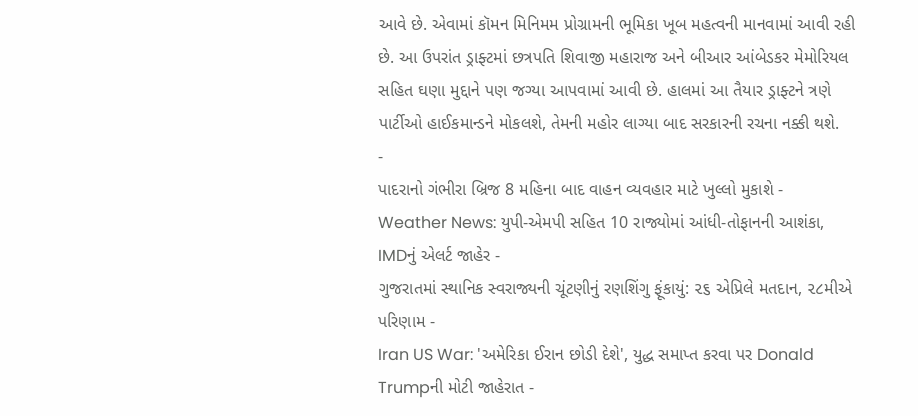આવે છે. એવામાં કૉમન મિનિમમ પ્રોગ્રામની ભૂમિકા ખૂબ મહત્વની માનવામાં આવી રહી છે. આ ઉપરાંત ડ્રાફ્ટમાં છત્રપતિ શિવાજી મહારાજ અને બીઆર આંબેડકર મેમોરિયલ સહિત ઘણા મુદ્દાને પણ જગ્યા આપવામાં આવી છે. હાલમાં આ તૈયાર ડ્રાફ્ટને ત્રણે પાર્ટીઓ હાઈકમાન્ડને મોકલશે, તેમની મહોર લાગ્યા બાદ સરકારની રચના નક્કી થશે.
-
પાદરાનો ગંભીરા બ્રિજ 8 મહિના બાદ વાહન વ્યવહાર માટે ખુલ્લો મુકાશે -
Weather News: યુપી-એમપી સહિત 10 રાજ્યોમાં આંધી-તોફાનની આશંકા, IMDનું એલર્ટ જાહેર -
ગુજરાતમાં સ્થાનિક સ્વરાજ્યની ચૂંટણીનું રણશિંગુ ફૂંકાયું: ૨૬ એપ્રિલે મતદાન, ૨૮મીએ પરિણામ -
Iran US War: 'અમેરિકા ઈરાન છોડી દેશે', યુદ્ધ સમાપ્ત કરવા પર Donald Trumpની મોટી જાહેરાત -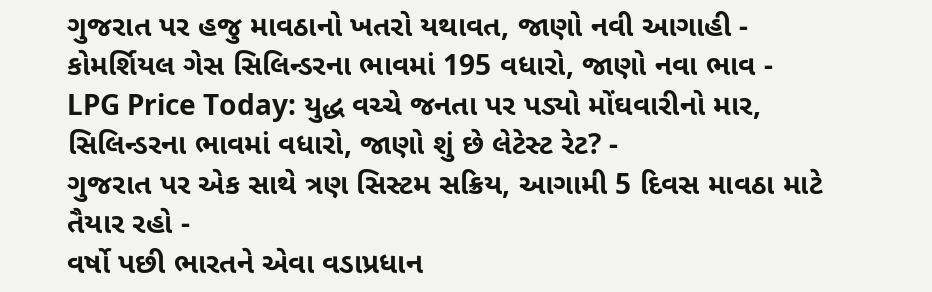ગુજરાત પર હજુ માવઠાનો ખતરો યથાવત, જાણો નવી આગાહી -
કોમર્શિયલ ગેસ સિલિન્ડરના ભાવમાં 195 વધારો, જાણો નવા ભાવ -
LPG Price Today: યુદ્ધ વચ્ચે જનતા પર પડ્યો મોંઘવારીનો માર, સિલિન્ડરના ભાવમાં વધારો, જાણો શું છે લેટેસ્ટ રેટ? -
ગુજરાત પર એક સાથે ત્રણ સિસ્ટમ સક્રિય, આગામી 5 દિવસ માવઠા માટે તૈયાર રહો -
વર્ષો પછી ભારતને એવા વડાપ્રધાન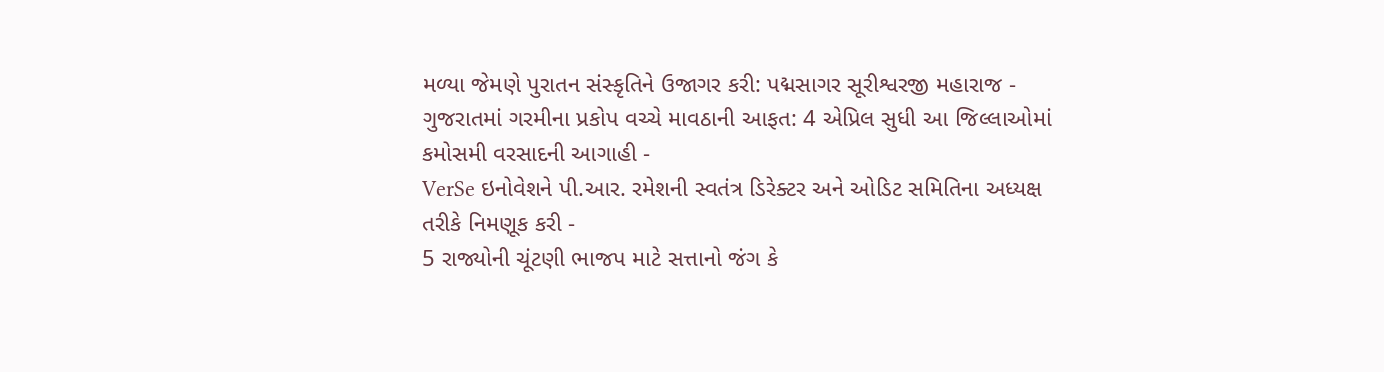મળ્યા જેમણે પુરાતન સંસ્કૃતિને ઉજાગર કરી: પદ્મસાગર સૂરીશ્વરજી મહારાજ -
ગુજરાતમાં ગરમીના પ્રકોપ વચ્ચે માવઠાની આફત: 4 એપ્રિલ સુધી આ જિલ્લાઓમાં કમોસમી વરસાદની આગાહી -
VerSe ઇનોવેશને પી.આર. રમેશની સ્વતંત્ર ડિરેક્ટર અને ઓડિટ સમિતિના અધ્યક્ષ તરીકે નિમણૂક કરી -
5 રાજ્યોની ચૂંટણી ભાજપ માટે સત્તાનો જંગ કે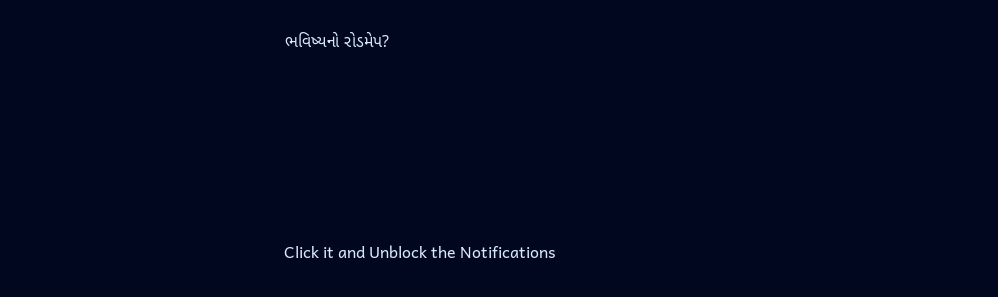ભવિષ્યનો રોડમેપ?









Click it and Unblock the Notifications